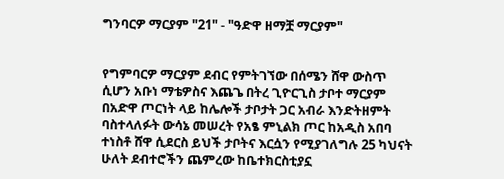ግንባርዎ ማርያም "21" - "ዓድዋ ዘማቿ ማርያም"


የግምባርዎ ማርያም ደብር የምትገኘው በሰሜን ሸዋ ውስጥ ሲሆን አቡነ ማቴዎስና እጨጌ በትረ ጊዮርጊስ ታቦተ ማርያም በአድዋ ጦርነት ላይ ከሌሎች ታቦታት ጋር አብራ እንድትዘምት ባስተላለፉት ውሳኔ መሠረት የአፄ ምኒልክ ጦር ከአዲስ አበባ ተነስቶ ሸዋ ሲደርስ ይህች ታቦትና እርሷን የሚያገለግሉ 25 ካህናት ሁለት ደብተሮችን ጨምረው ከቤተክርስቲያኗ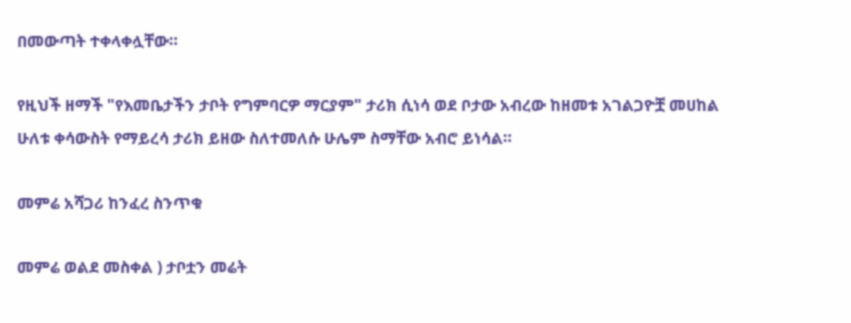በመውጣት ተቀላቀሏቸው።

የዚህች ዘማች "የእመቤታችን ታቦት የግምባርዎ ማርያም" ታሪክ ሲነሳ ወደ ቦታው አብረው ከዘመቱ አገልጋዮቿ መሀከል ሁለቱ ቀሳውስት የማይረሳ ታሪክ ይዘው ስለተመለሱ ሁሌም ስማቸው አብሮ ይነሳል።

መምሬ አሻጋሪ ከንፈረ ስንጥቁ

መምሬ ወልደ መስቀል ) ታቦቷን መሬት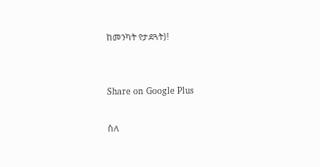ከመንካት የታደጓት)!


Share on Google Plus

ስለ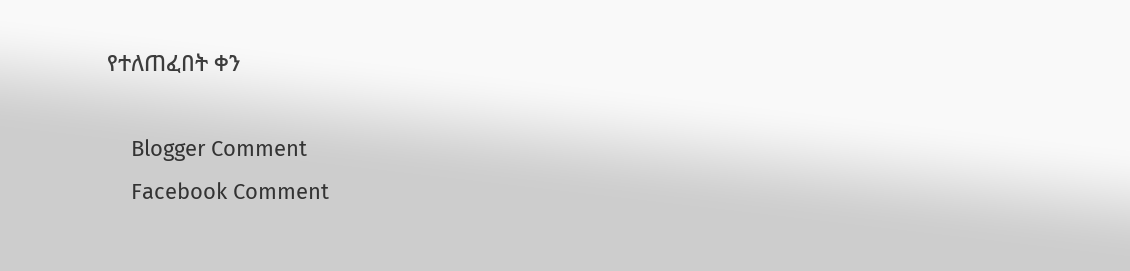የተለጠፈበት ቀን

    Blogger Comment
    Facebook Comment